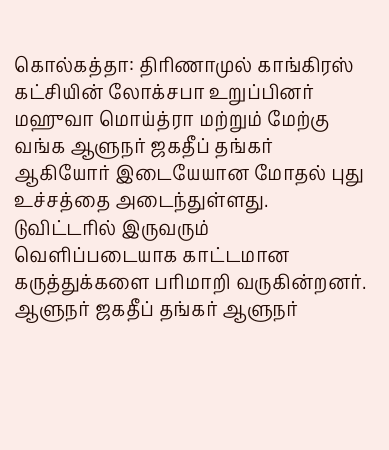கொல்கத்தா: திரிணாமுல் காங்கிரஸ் கட்சியின் லோக்சபா உறுப்பினர் மஹுவா மொய்த்ரா மற்றும் மேற்கு வங்க ஆளுநர் ஜகதீப் தங்கர் ஆகியோர் இடையேயான மோதல் புது உச்சத்தை அடைந்துள்ளது. டுவிட்டரில் இருவரும் வெளிப்படையாக காட்டமான கருத்துக்களை பரிமாறி வருகின்றனர். ஆளுநர் ஜகதீப் தங்கர் ஆளுநர்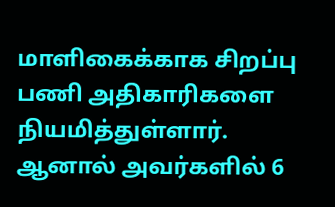மாளிகைக்காக சிறப்பு பணி அதிகாரிகளை நியமித்துள்ளார். ஆனால் அவர்களில் 6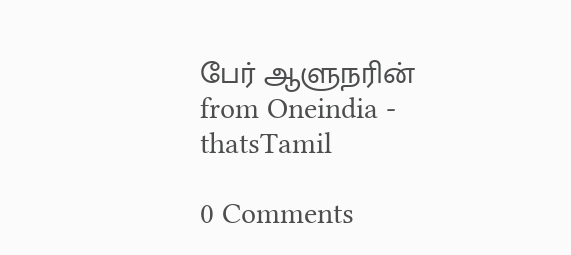பேர் ஆளுநரின்
from Oneindia - thatsTamil

0 Comments